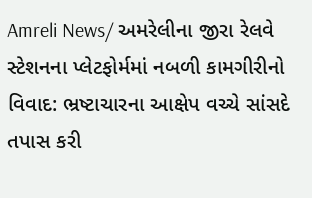Amreli News/ અમરેલીના જીરા રેલવે સ્ટેશનના પ્લેટફોર્મમાં નબળી કામગીરીનો વિવાદ: ભ્રષ્ટાચારના આક્ષેપ વચ્ચે સાંસદે તપાસ કરી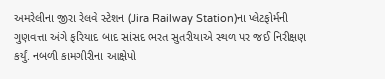અમરેલીના જીરા રેલવે સ્ટેશન (Jira Railway Station)ના પ્લેટફોર્મની ગુણવત્તા અંગે ફરિયાદ બાદ સાંસદ ભરત સુતરીયાએ સ્થળ પર જઈ નિરીક્ષણ કર્યું. નબળી કામગીરીના આક્ષેપો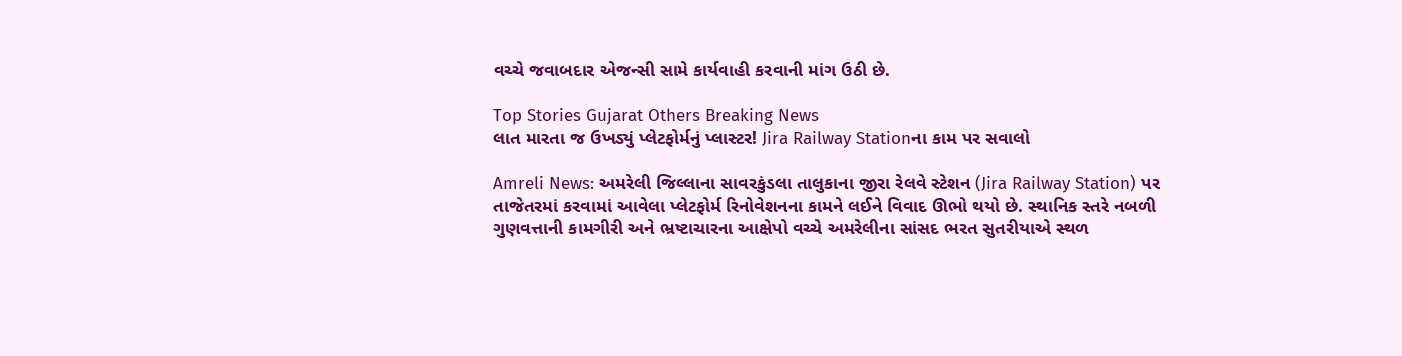વચ્ચે જવાબદાર એજન્સી સામે કાર્યવાહી કરવાની માંગ ઉઠી છે.

Top Stories Gujarat Others Breaking News
લાત મારતા જ ઉખડ્યું પ્લેટફોર્મનું પ્લાસ્ટર! Jira Railway Stationના કામ પર સવાલો

Amreli News: અમરેલી જિલ્લાના સાવરકુંડલા તાલુકાના જીરા રેલવે સ્ટેશન (Jira Railway Station) પર તાજેતરમાં કરવામાં આવેલા પ્લેટફોર્મ રિનોવેશનના કામને લઈને વિવાદ ઊભો થયો છે. સ્થાનિક સ્તરે નબળી ગુણવત્તાની કામગીરી અને ભ્રષ્ટાચારના આક્ષેપો વચ્ચે અમરેલીના સાંસદ ભરત સુતરીયાએ સ્થળ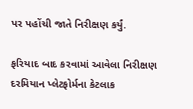પર પહોંચી જાતે નિરીક્ષણ કર્યું.

ફરિયાદ બાદ કરવામાં આવેલા નિરીક્ષણ દરમિયાન પ્લેટફોર્મના કેટલાક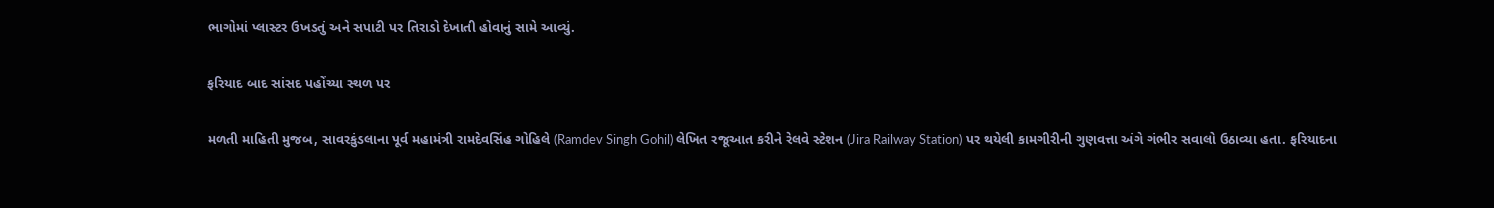ભાગોમાં પ્લાસ્ટર ઉખડતું અને સપાટી પર તિરાડો દેખાતી હોવાનું સામે આવ્યું.

ફરિયાદ બાદ સાંસદ પહોંચ્યા સ્થળ પર

મળતી માહિતી મુજબ, સાવરકુંડલાના પૂર્વ મહામંત્રી રામદેવસિંહ ગોહિલે (Ramdev Singh Gohil) લેખિત રજૂઆત કરીને રેલવે સ્ટેશન (Jira Railway Station) પર થયેલી કામગીરીની ગુણવત્તા અંગે ગંભીર સવાલો ઉઠાવ્યા હતા. ફરિયાદના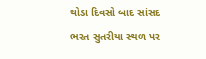થોડા દિવસો બાદ સાંસદ ભરત સુતરીયા સ્થળ પર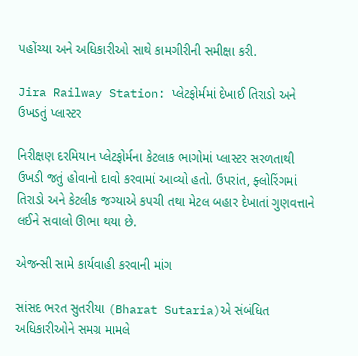પહોંચ્યા અને અધિકારીઓ સાથે કામગીરીની સમીક્ષા કરી.

Jira Railway Station: પ્લેટફોર્મમાં દેખાઈ તિરાડો અને ઉખડતું પ્લાસ્ટર

નિરીક્ષણ દરમિયાન પ્લેટફોર્મના કેટલાક ભાગોમાં પ્લાસ્ટર સરળતાથી ઉખડી જતું હોવાનો દાવો કરવામાં આવ્યો હતો. ઉપરાંત, ફ્લોરિંગમાં તિરાડો અને કેટલીક જગ્યાએ કપચી તથા મેટલ બહાર દેખાતાં ગુણવત્તાને લઈને સવાલો ઊભા થયા છે.

એજન્સી સામે કાર્યવાહી કરવાની માંગ

સાંસદ ભરત સુતરીયા (Bharat Sutaria)એ સંબંધિત અધિકારીઓને સમગ્ર મામલે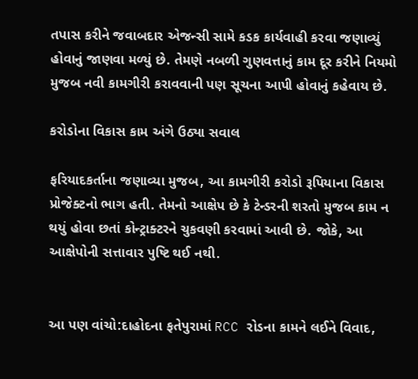તપાસ કરીને જવાબદાર એજન્સી સામે કડક કાર્યવાહી કરવા જણાવ્યું હોવાનું જાણવા મળ્યું છે. તેમણે નબળી ગુણવત્તાનું કામ દૂર કરીને નિયમો મુજબ નવી કામગીરી કરાવવાની પણ સૂચના આપી હોવાનું કહેવાય છે.

કરોડોના વિકાસ કામ અંગે ઉઠ્યા સવાલ

ફરિયાદકર્તાના જણાવ્યા મુજબ, આ કામગીરી કરોડો રૂપિયાના વિકાસ પ્રોજેક્ટનો ભાગ હતી. તેમનો આક્ષેપ છે કે ટેન્ડરની શરતો મુજબ કામ ન થયું હોવા છતાં કોન્ટ્રાક્ટરને ચુકવણી કરવામાં આવી છે. જોકે, આ આક્ષેપોની સત્તાવાર પુષ્ટિ થઈ નથી.


આ પણ વાંચો:દાહોદના ફતેપુરામાં RCC રોડના કામને લઈને વિવાદ,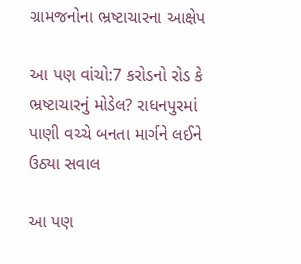ગ્રામજનોના ભ્રષ્ટાચારના આક્ષેપ

આ પણ વાંચો:7 કરોડનો રોડ કે ભ્રષ્ટાચારનું મોડેલ? રાધનપુરમાં પાણી વચ્ચે બનતા માર્ગને લઈને ઉઠ્યા સવાલ

આ પણ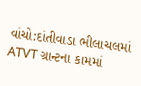વાંચો:દાંતીવાડા ભીલાચલમાં ATVT ગ્રાન્ટના કામમાં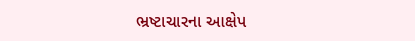ભ્રષ્ટાચારના આક્ષેપ